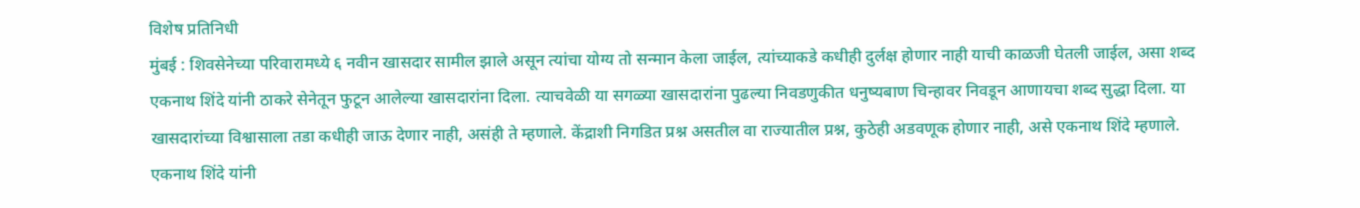विशेष प्रतिनिधी
मुंबई : शिवसेनेच्या परिवारामध्ये ६ नवीन खासदार सामील झाले असून त्यांचा योग्य तो सन्मान केला जाईल, त्यांच्याकडे कधीही दुर्लक्ष होणार नाही याची काळजी घेतली जाईल, असा शब्द एकनाथ शिंदे यांनी ठाकरे सेनेतून फुटून आलेल्या खासदारांना दिला. त्याचवेळी या सगळ्या खासदारांना पुढल्या निवडणुकीत धनुष्यबाण चिन्हावर निवडून आणायचा शब्द सुद्धा दिला. या खासदारांच्या विश्वासाला तडा कधीही जाऊ देणार नाही, असंही ते म्हणाले. केंद्राशी निगडित प्रश्न असतील वा राज्यातील प्रश्न, कुठेही अडवणूक होणार नाही, असे एकनाथ शिंदे म्हणाले. एकनाथ शिंदे यांनी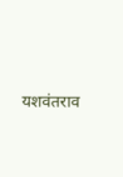यशवंतराव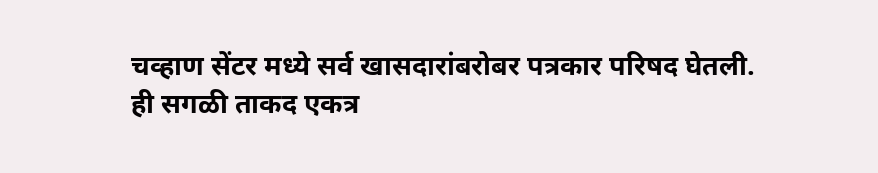चव्हाण सेंटर मध्ये सर्व खासदारांबरोबर पत्रकार परिषद घेतली.
ही सगळी ताकद एकत्र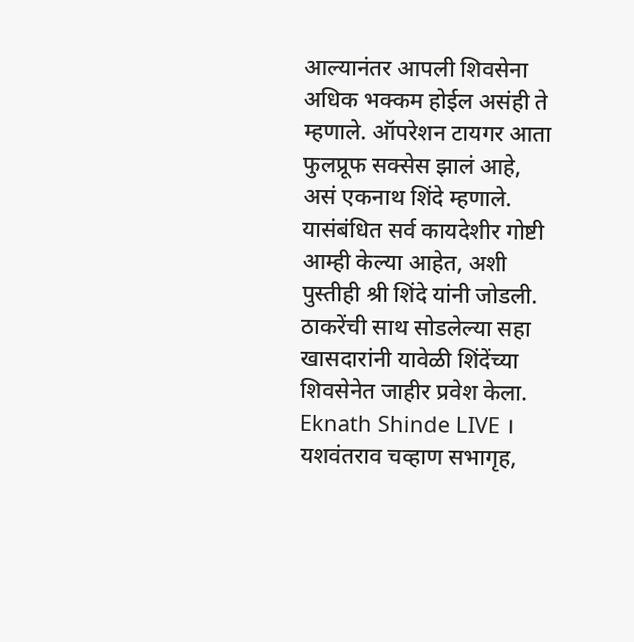आल्यानंतर आपली शिवसेना अधिक भक्कम होईल असंही ते म्हणाले. ऑपरेशन टायगर आता फुलप्रूफ सक्सेस झालं आहे, असं एकनाथ शिंदे म्हणाले. यासंबंधित सर्व कायदेशीर गोष्टी आम्ही केल्या आहेत, अशी पुस्तीही श्री शिंदे यांनी जोडली. ठाकरेंची साथ सोडलेल्या सहा खासदारांनी यावेळी शिंदेंच्या शिवसेनेत जाहीर प्रवेश केला.
Eknath Shinde LIVE । यशवंतराव चव्हाण सभागृह,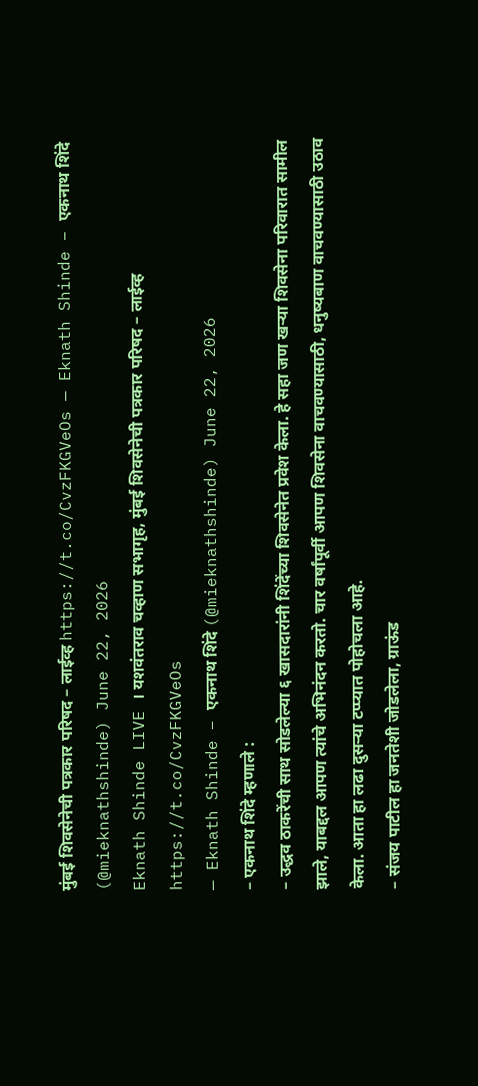मुंबई शिवसेनेची पत्रकार परिषद – लाईव्ह https://t.co/CvzFKGVeOs — Eknath Shinde – एकनाथ शिंदे (@mieknathshinde) June 22, 2026
Eknath Shinde LIVE । यशवंतराव चव्हाण सभागृह, मुंबई शिवसेनेची पत्रकार परिषद – लाईव्ह https://t.co/CvzFKGVeOs
— Eknath Shinde – एकनाथ शिंदे (@mieknathshinde) June 22, 2026
– एकनाथ शिंदे म्हणाले :
– उद्धव ठाकरेंची साथ सोडलेल्या ६ खासदारांनी शिंदेंच्या शिवसेनेत प्रवेश केला. हे सहा जण खऱ्या शिवसेना परिवारात सामील झाले, याबद्दल आपण त्यांचे अभिनंदन करतो. चार वर्षांपूर्वी आपण शिवसेना वाचवण्यासाठी, धनुष्यबाण वाचवण्यासाठी उठाव केला. आता हा लढा दुसऱ्या टप्प्यात पोहोचला आहे.
– संजय पाटील हा जनतेशी जोडलेला, ग्राऊंड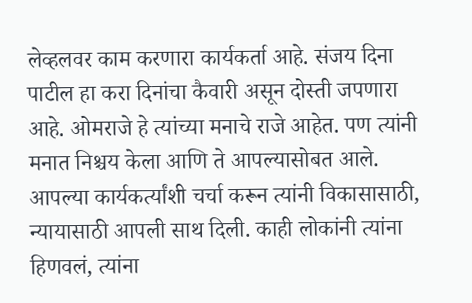लेव्हलवर काम करणारा कार्यकर्ता आहे. संजय दिना पाटील हा करा दिनांचा कैवारी असून दोस्ती जपणारा आहे. ओमराजे हे त्यांच्या मनाचे राजे आहेत. पण त्यांनी मनात निश्चय केला आणि ते आपल्यासोबत आले. आपल्या कार्यकर्त्यांशी चर्चा करून त्यांनी विकासासाठी, न्यायासाठी आपली साथ दिली. काही लोकांनी त्यांना हिणवलं, त्यांना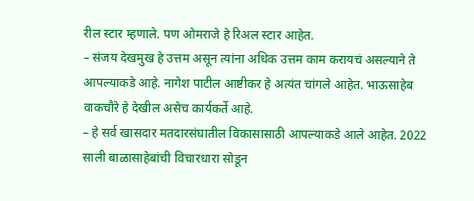रील स्टार म्हणाले. पण ओमराजे हे रिअल स्टार आहेत.
– संजय देखमुख हे उत्तम असून त्यांना अधिक उत्तम काम करायचं असल्याने ते आपल्याकडे आहे. नागेश पाटील आष्टीकर हे अत्यंत चांगले आहेत. भाऊसाहेब वाकचौरे हे देखील असेच कार्यकर्ते आहे.
– हे सर्व खासदार मतदारसंघातील विकासासाठी आपल्याकडे आले आहेत. 2022 साली बाळासाहेबांची विचारधारा सोडून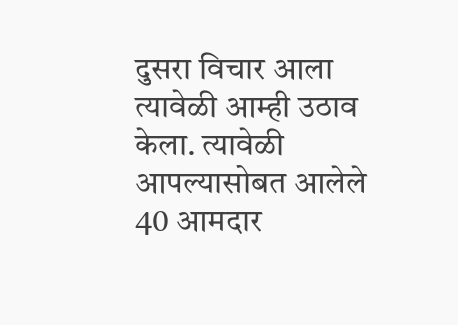दुसरा विचार आला त्यावेळी आम्ही उठाव केला. त्यावेळी आपल्यासोबत आलेले 40 आमदार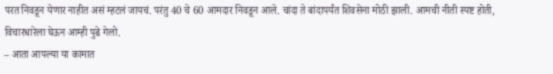परत निवडून येणार नाहीत असं म्हटलं जायचं. परंतु 40 चे 60 आमदार निवडून आले. चांदा ते बांदापर्यंत शिवसेना मोठी झाली. आमची नीती स्पष्ट होती, विचारधारेला घेऊन आम्ही पुढे गेलो.
– आता आपल्या या कामात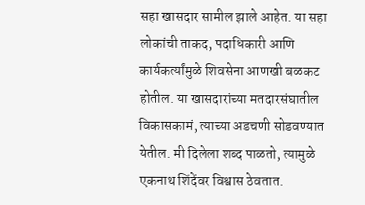सहा खासदार सामील झाले आहेत. या सहा लोकांची ताकद, पदाधिकारी आणि कार्यकर्त्यांमुळे शिवसेना आणखी बळकट होतील. या खासदारांच्या मतदारसंघातील विकासकामं, त्याच्या अडचणी सोडवण्यात येतील. मी दिलेला शब्द पाळतो, त्यामुळे एकनाथ शिंदेंवर विश्वास ठेवतात.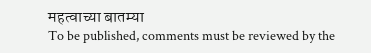महत्वाच्या बातम्या
To be published, comments must be reviewed by the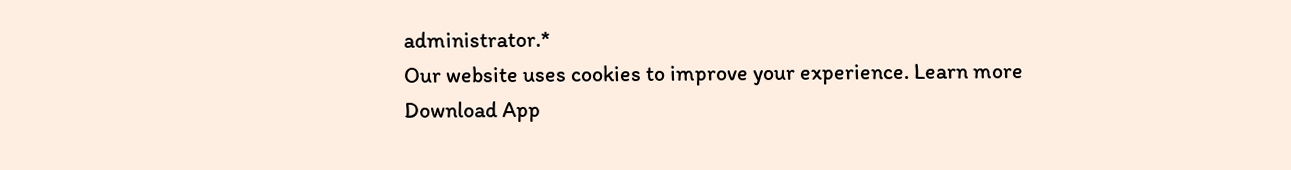administrator.*
Our website uses cookies to improve your experience. Learn more
Download App